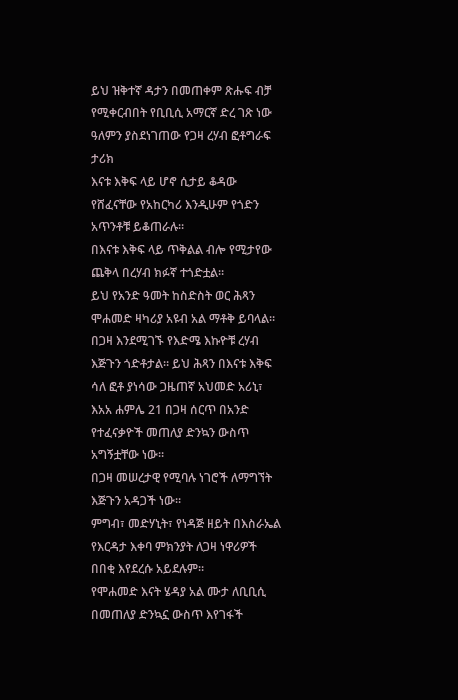ይህ ዝቅተኛ ዳታን በመጠቀም ጽሑፍ ብቻ የሚቀርብበት የቢቢሲ አማርኛ ድረ ገጽ ነው
ዓለምን ያስደነገጠው የጋዛ ረሃብ ፎቶግራፍ ታሪክ
እናቱ እቅፍ ላይ ሆኖ ሲታይ ቆዳው የሸፈናቸው የአከርካሪ እንዲሁም የጎድን አጥንቶቹ ይቆጠራሉ።
በእናቱ እቅፍ ላይ ጥቅልል ብሎ የሚታየው ጨቅላ በረሃብ ክፉኛ ተጎድቷል።
ይህ የአንድ ዓመት ከስድስት ወር ሕጻን ሞሐመድ ዛካሪያ አዩብ አል ማቶቅ ይባላል።
በጋዛ እንደሚገኙ የእድሜ እኩዮቹ ረሃብ እጅጉን ጎድቶታል። ይህ ሕጻን በእናቱ እቅፍ ሳለ ፎቶ ያነሳው ጋዜጠኛ አህመድ አሪኒ፣ እአአ ሐምሌ 21 በጋዛ ሰርጥ በአንድ የተፈናቃዮች መጠለያ ድንኳን ውስጥ አግኝቷቸው ነው።
በጋዛ መሠረታዊ የሚባሉ ነገሮች ለማግኘት እጅጉን አዳጋች ነው።
ምግብ፣ መድሃኒት፣ የነዳጅ ዘይት በእስራኤል የእርዳታ እቀባ ምክንያት ለጋዛ ነዋሪዎች በበቂ እየደረሱ አይደሉም።
የሞሐመድ እናት ሄዳያ አል ሙታ ለቢቢሲ በመጠለያ ድንኳኗ ውስጥ እየገፋች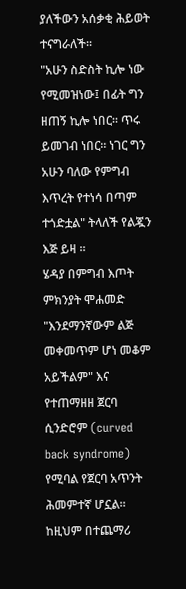ያለችውን አሰቃቂ ሕይወት ተናግራለች።
"አሁን ስድስት ኪሎ ነው የሚመዝነው፤ በፊት ግን ዘጠኝ ኪሎ ነበር። ጥሩ ይመገብ ነበር። ነገር ግን አሁን ባለው የምግብ እጥረት የተነሳ በጣም ተጎድቷል" ትላለች የልጇን እጅ ይዛ ።
ሄዳያ በምግብ እጦት ምክንያት ሞሐመድ "እንደማንኛውም ልጅ መቀመጥም ሆነ መቆም አይችልም" እና የተጠማዘዘ ጀርባ ሲንድሮም (curved back syndrome) የሚባል የጀርባ አጥንት ሕመምተኛ ሆኗል። ከዚህም በተጨማሪ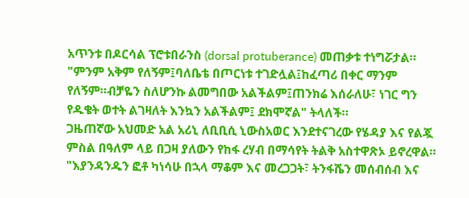አጥንቱ በዶርሳል ፕሮቱበራንስ (dorsal protuberance) መጠቃቱ ተነግሯታል።
"ምንም አቅም የለኝም፤ባለቤቴ በጦርነቱ ተገድሏል፤ከፈጣሪ በቀር ማንም የለኝም።ብቻዬን ስለሆንኩ ልመግበው አልችልም፤ጠንክሬ እሰራለሁ፣ ነገር ግን የዱቄት ወተት ልገዛለት እንኳን አልችልም፤ ደክሞኛል" ትላለች።
ጋዜጠኛው አህመድ አል አሪኒ ለቢቢሲ ኒውስአወር እንደተናገረው የሄዳያ እና የልጇ ምስል በዓለም ላይ በጋዛ ያለውን የከፋ ረሃብ በማሳየት ትልቅ አስተዋጽኦ ይኖረዋል።
"እያንዳንዱን ፎቶ ካነሳሁ በኋላ ማቆም እና መረጋጋት፣ ትንፋሼን መሰብሰብ እና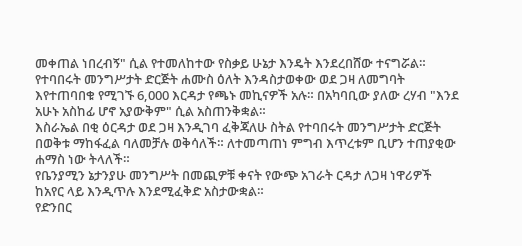መቀጠል ነበረብኝ" ሲል የተመለከተው የስቃይ ሁኔታ እንዴት እንደረበሸው ተናግሯል።
የተባበሩት መንግሥታት ድርጅት ሐሙስ ዕለት እንዳስታወቀው ወደ ጋዛ ለመግባት እየተጠባበቁ የሚገኙ 6,000 እርዳታ የጫኑ መኪናዎች አሉ። በአካባቢው ያለው ረሃብ "እንደ አሁኑ አስከፊ ሆኖ አያውቅም" ሲል አስጠንቅቋል።
እስራኤል በቂ ዕርዳታ ወደ ጋዛ እንዲገባ ፈቅጃለሁ ስትል የተባበሩት መንግሥታት ድርጅት በወቅቱ ማከፋፈል ባለመቻሉ ወቅሳለች። ለተመጣጠነ ምግብ እጥረቱም ቢሆን ተጠያቂው ሐማስ ነው ትላለች።
የቤንያሚን ኔታንያሁ መንግሥት በመጪዎቹ ቀናት የውጭ አገራት ርዳታ ለጋዛ ነዋሪዎች ከአየር ላይ እንዲጥሉ እንደሚፈቅድ አስታውቋል።
የድንበር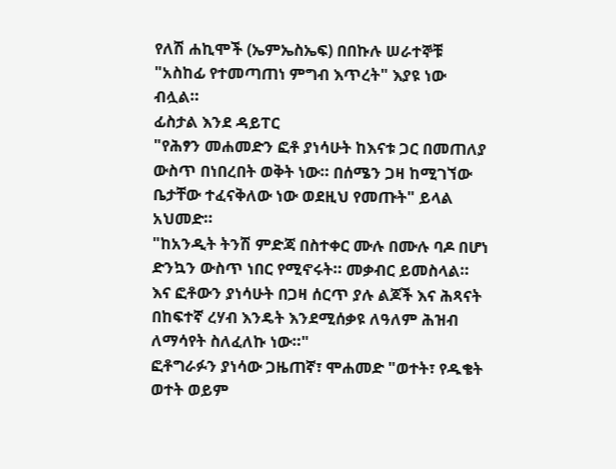የለሽ ሐኪሞች (ኤምኤስኤፍ) በበኩሉ ሠራተኞቹ "አስከፊ የተመጣጠነ ምግብ እጥረት" እያዩ ነው ብሏል።
ፊስታል እንደ ዳይፐር
"የሕፃን መሐመድን ፎቶ ያነሳሁት ከእናቱ ጋር በመጠለያ ውስጥ በነበረበት ወቅት ነው። በሰሜን ጋዛ ከሚገኘው ቤታቸው ተፈናቅለው ነው ወደዚህ የመጡት" ይላል አህመድ።
"ከአንዲት ትንሽ ምድጃ በስተቀር ሙሉ በሙሉ ባዶ በሆነ ድንኳን ውስጥ ነበር የሚኖሩት። መቃብር ይመስላል። እና ፎቶውን ያነሳሁት በጋዛ ሰርጥ ያሉ ልጆች እና ሕጻናት በከፍተኛ ረሃብ እንዴት እንደሚሰቃዩ ለዓለም ሕዝብ ለማሳየት ስለፈለኩ ነው።"
ፎቶግራፉን ያነሳው ጋዜጠኛ፣ ሞሐመድ "ወተት፣ የዱቄት ወተት ወይም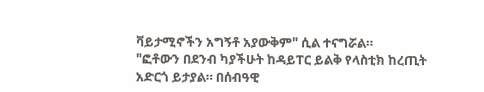ቫይታሚኖችን አግኝቶ አያውቅም" ሲል ተናግሯል።
"ፎቶውን በደንብ ካያችሁት ከዳይፐር ይልቅ የላስቲክ ከረጢት አድርጎ ይታያል። በሰብዓዊ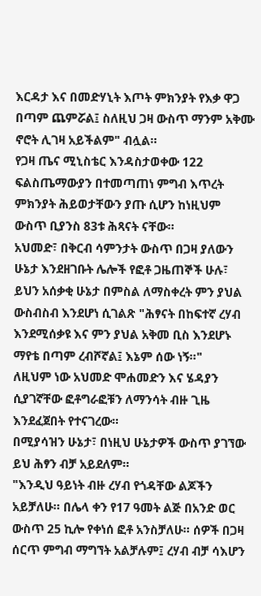እርዳታ እና በመድሃኒት እጦት ምክንያት የእቃ ዋጋ በጣም ጨምሯል፤ ስለዚህ ጋዛ ውስጥ ማንም አቅሙ ኖሮት ሊገዛ አይችልም" ብሏል።
የጋዛ ጤና ሚኒስቴር እንዳስታወቀው 122 ፍልስጤማውያን በተመጣጠነ ምግብ እጥረት ምክንያት ሕይወታቸውን ያጡ ሲሆን ከነዚህም ውስጥ ቢያንስ 83ቱ ሕጻናት ናቸው።
አህመድ፣ በቅርብ ሳምንታት ውስጥ በጋዛ ያለውን ሁኔታ እንደዘገቡት ሌሎች የፎቶ ጋዜጠኞች ሁሉ፣ ይህን አሰቃቂ ሁኔታ በምስል ለማስቀረት ምን ያህል ውስብስብ እንደሆነ ሲገልጽ "ሕፃናት በከፍተኛ ረሃብ እንደሚሰቃዩ እና ምን ያህል አቅመ ቢስ እንደሆኑ ማየቴ በጣም ረብሾኛል፤ እኔም ሰው ነኝ።"
ለዚህም ነው አህመድ ሞሐመድን እና ሄዳያን ሲያገኛቸው ፎቶግራፎቹን ለማንሳት ብዙ ጊዜ እንደፈጀበት የተናገረው።
በሚያሳዝን ሁኔታ፣ በነዚህ ሁኔታዎች ውስጥ ያገኘው ይህ ሕፃን ብቻ አይደለም።
"እንዲህ ዓይነት ብዙ ረሃብ የጎዳቸው ልጆችን አይቻለሁ። በሌላ ቀን የ17 ዓመት ልጅ በአንድ ወር ውስጥ 25 ኪሎ የቀነሰ ፎቶ አንስቻለሁ። ሰዎች በጋዛ ሰርጥ ምግብ ማግኘት አልቻሉም፤ ረሃብ ብቻ ሳእሆን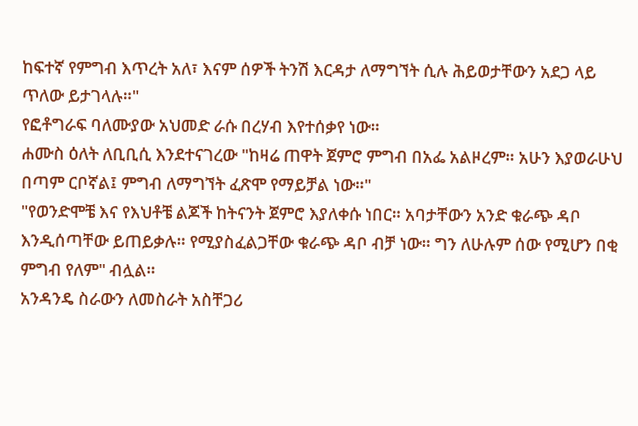ከፍተኛ የምግብ እጥረት አለ፣ እናም ሰዎች ትንሽ እርዳታ ለማግኘት ሲሉ ሕይወታቸውን አደጋ ላይ ጥለው ይታገላሉ።"
የፎቶግራፍ ባለሙያው አህመድ ራሱ በረሃብ እየተሰቃየ ነው።
ሐሙስ ዕለት ለቢቢሲ እንደተናገረው "ከዛሬ ጠዋት ጀምሮ ምግብ በአፌ አልዞረም። አሁን እያወራሁህ በጣም ርቦኛል፤ ምግብ ለማግኘት ፈጽሞ የማይቻል ነው።"
"የወንድሞቼ እና የእህቶቼ ልጆች ከትናንት ጀምሮ እያለቀሱ ነበር። አባታቸውን አንድ ቁራጭ ዳቦ እንዲሰጣቸው ይጠይቃሉ። የሚያስፈልጋቸው ቁራጭ ዳቦ ብቻ ነው። ግን ለሁሉም ሰው የሚሆን በቂ ምግብ የለም" ብሏል።
አንዳንዴ ስራውን ለመስራት አስቸጋሪ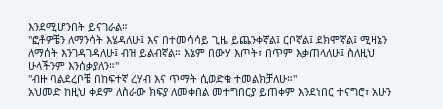እንደሚሆንበት ይናገራል።
"ፎቶዎቼን ለማንሳት እሄዳለሁ፤ እና በተመሳሳይ ጊዜ ይጨንቀኛል፤ ርቦኛል፤ ደክሞኛል፤ ሚዛኔን ለማሰት እንገዳገዳለሁ፤ ብዝ ይልብኛል። እኔም በውሃ እጦት፣ በጥም እቃጠላለሁ፤ ስለዚህ ሁላችንም እንሰቃያለን።"
"ብዙ ባልደረቦቼ በከፍተኛ ረሃብ እና ጥማት ሲወድቁ ተመልክቻለሁ።"
አህመድ ከዚህ ቀደም ለስራው ክፍያ ለመቀበል መተግበርያ ይጠቀም እንደነበር ተናግሮ፣ አሁን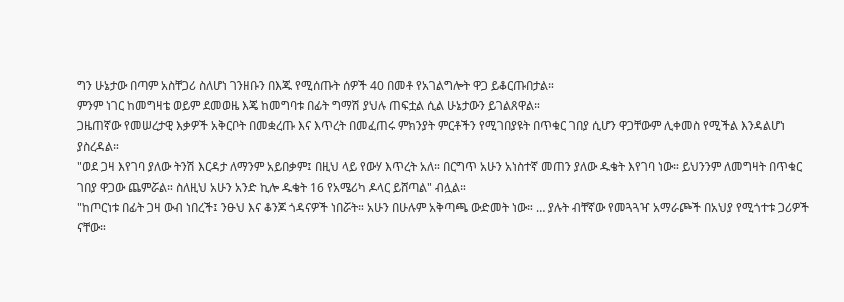ግን ሁኔታው በጣም አስቸጋሪ ስለሆነ ገንዘቡን በእጁ የሚሰጡት ሰዎች 40 በመቶ የአገልግሎት ዋጋ ይቆርጡበታል።
ምንም ነገር ከመግዛቴ ወይም ደመወዜ እጄ ከመግባቱ በፊት ግማሽ ያህሉ ጠፍቷል ሲል ሁኔታውን ይገልጸዋል።
ጋዜጠኛው የመሠረታዊ እቃዎች አቅርቦት በመቋረጡ እና እጥረት በመፈጠሩ ምክንያት ምርቶችን የሚገበያዩት በጥቁር ገበያ ሲሆን ዋጋቸውም ሊቀመስ የሚችል እንዳልሆነ ያስረዳል።
"ወደ ጋዛ እየገባ ያለው ትንሽ እርዳታ ለማንም አይበቃም፤ በዚህ ላይ የውሃ እጥረት አለ። በርግጥ አሁን አነስተኛ መጠን ያለው ዱቄት እየገባ ነው። ይህንንም ለመግዛት በጥቁር ገበያ ዋጋው ጨምሯል። ስለዚህ አሁን አንድ ኪሎ ዱቄት 16 የአሜሪካ ዶላር ይሸጣል" ብሏል።
"ከጦርነቱ በፊት ጋዛ ውብ ነበረች፤ ንፁህ እና ቆንጆ ጎዳናዎች ነበሯት። አሁን በሁሉም አቅጣጫ ውድመት ነው። … ያሉት ብቸኛው የመጓጓዣ አማራጮች በአህያ የሚጎተቱ ጋሪዎች ናቸው።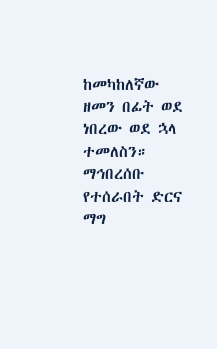ከመካከለኛው ዘመን በፊት ወደ ነበረው ወደ ኋላ ተመለስን። ማኅበረሰቡ የተሰራበት ድርና ማግ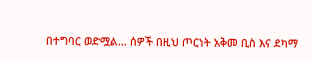በተግባር ወድሟል… ሰዎች በዚህ ጦርነት አቅመ ቢስ እና ደካማ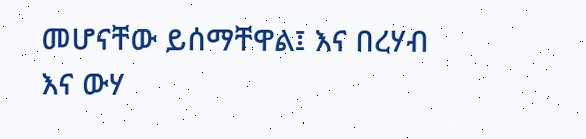መሆናቸው ይሰማቸዋል፤ እና በረሃብ እና ውሃ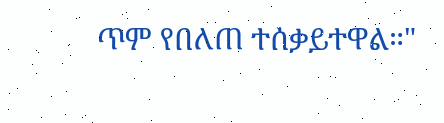ጥም የበለጠ ተሰቃይተዋል።"